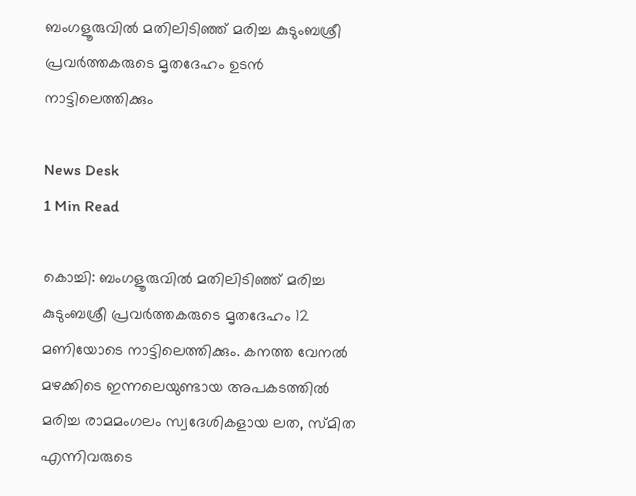ബംഗളൂരുവില്‍ മതിലിടിഞ്ഞ് മരിച്ച കുടുംബശ്രീ പ്രവര്‍ത്തകരുടെ മൃതദേഹം ഉടൻ നാട്ടിലെത്തിക്കും

News Desk
1 Min Read

കൊച്ചി: ബംഗളൂരുവില്‍ മതിലിടിഞ്ഞ് മരിച്ച കുടുംബശ്രീ പ്രവര്‍ത്തകരുടെ മൃതദേഹം 12 മണിയോടെ നാട്ടിലെത്തിക്കും. കനത്ത വേനല്‍ മഴക്കിടെ ഇന്നലെയുണ്ടായ അപകടത്തില്‍ മരിച്ച രാമമംഗലം സ്വദേശികളായ ലത, സ്മിത എന്നിവരുടെ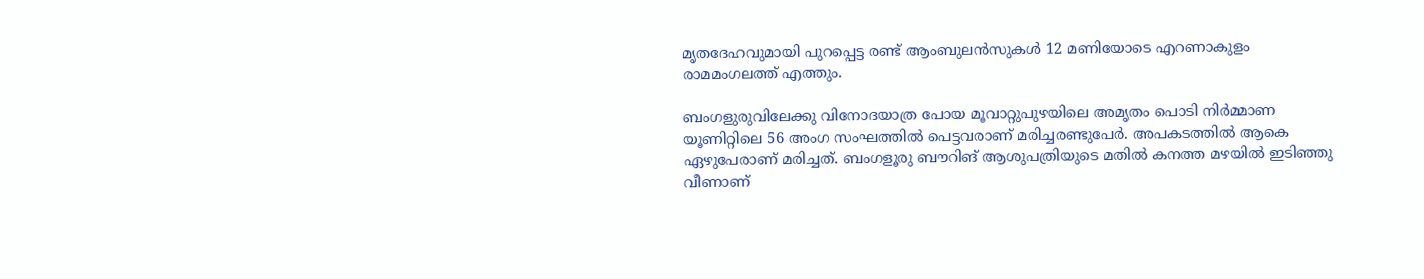മൃതദേഹവുമായി പുറപ്പെട്ട രണ്ട് ആംബുലന്‍സുകള്‍ 12 മണിയോടെ എറണാകുളം രാമമംഗലത്ത് എത്തും.

ബംഗളുരുവിലേക്കു വിനോദയാത്ര പോയ മൂവാറ്റുപുഴയിലെ അമൃതം പൊടി നിര്‍മ്മാണ യൂണിറ്റിലെ 56 അംഗ സംഘത്തില്‍ പെട്ടവരാണ് മരിച്ചരണ്ടുപേര്‍. അപകടത്തില്‍ ആകെ ഏഴുപേരാണ് മരിച്ചത്. ബംഗളൂരു ബൗറിങ് ആശുപത്രിയുടെ മതില്‍ കനത്ത മഴയില്‍ ഇടിഞ്ഞു വീണാണ്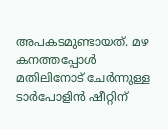അപകടമുണ്ടായത്. മഴ കനത്തപ്പോള്‍ മതിലിനോട് ചേര്‍ന്നുള്ള ടാര്‍പോളിന്‍ ഷീറ്റിന്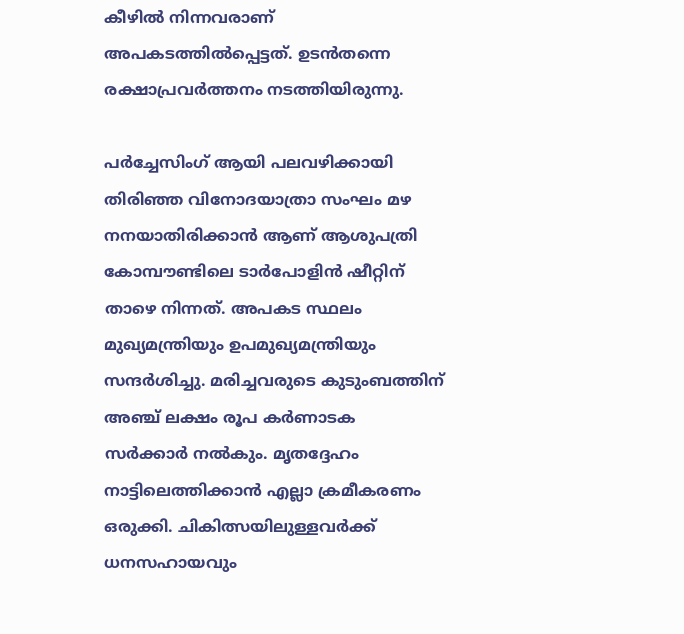കീഴില്‍ നിന്നവരാണ് അപകടത്തില്‍പ്പെട്ടത്. ഉടന്‍തന്നെ രക്ഷാപ്രവര്‍ത്തനം നടത്തിയിരുന്നു.

പര്‍ച്ചേസിംഗ് ആയി പലവഴിക്കായി തിരിഞ്ഞ വിനോദയാത്രാ സംഘം മഴ നനയാതിരിക്കാന്‍ ആണ് ആശുപത്രി കോമ്പൗണ്ടിലെ ടാര്‍പോളിന്‍ ഷീറ്റിന് താഴെ നിന്നത്. അപകട സ്ഥലം മുഖ്യമന്ത്രിയും ഉപമുഖ്യമന്ത്രിയും സന്ദര്‍ശിച്ചു. മരിച്ചവരുടെ കുടുംബത്തിന് അഞ്ച് ലക്ഷം രൂപ കര്‍ണാടക സര്‍ക്കാര്‍ നല്‍കും. മൃതദ്ദേഹം നാട്ടിലെത്തിക്കാന്‍ എല്ലാ ക്രമീകരണം ഒരുക്കി. ചികിത്സയിലുള്ളവര്‍ക്ക് ധനസഹായവും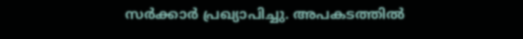സര്‍ക്കാര്‍ പ്രഖ്യാപിച്ചു. അപകടത്തില്‍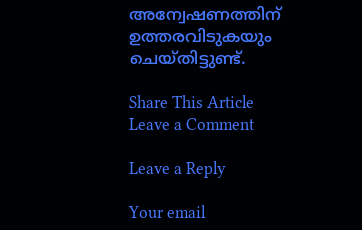അന്വേഷണത്തിന് ഉത്തരവിടുകയും ചെയ്തിട്ടുണ്ട്.

Share This Article
Leave a Comment

Leave a Reply

Your email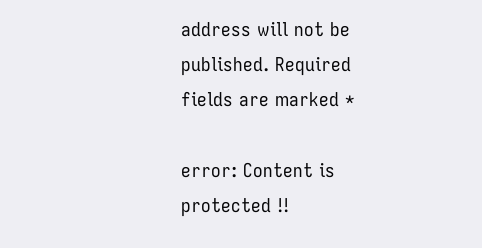address will not be published. Required fields are marked *

error: Content is protected !!